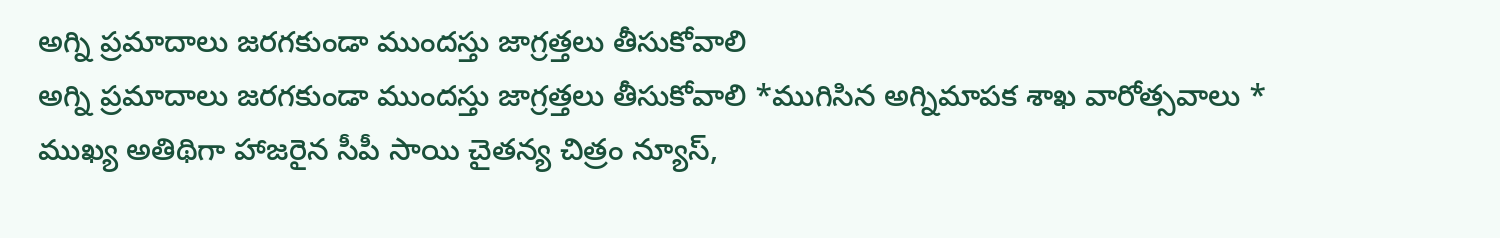అగ్ని ప్రమాదాలు జరగకుండా ముందస్తు జాగ్రత్తలు తీసుకోవాలి
అగ్ని ప్రమాదాలు జరగకుండా ముందస్తు జాగ్రత్తలు తీసుకోవాలి *ముగిసిన అగ్నిమాపక శాఖ వారోత్సవాలు * ముఖ్య అతిథిగా హాజరైన సీపీ సాయి చైతన్య చిత్రం న్యూస్,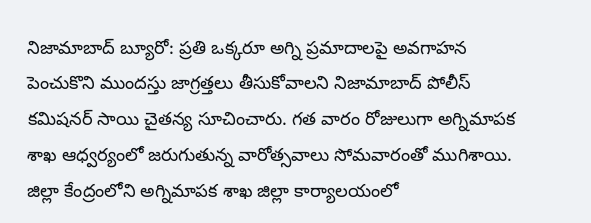నిజామాబాద్ బ్యూరో: ప్రతి ఒక్కరూ అగ్ని ప్రమాదాలపై అవగాహన పెంచుకొని ముందస్తు జాగ్రత్తలు తీసుకోవాలని నిజామాబాద్ పోలీస్ కమిషనర్ సాయి చైతన్య సూచించారు. గత వారం రోజులుగా అగ్నిమాపక శాఖ ఆధ్వర్యంలో జరుగుతున్న వారోత్సవాలు సోమవారంతో ముగిశాయి. జిల్లా కేంద్రంలోని అగ్నిమాపక శాఖ జిల్లా కార్యాలయంలో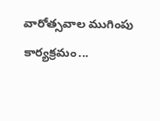వారోత్సవాల ముగింపు కార్యక్రమం...